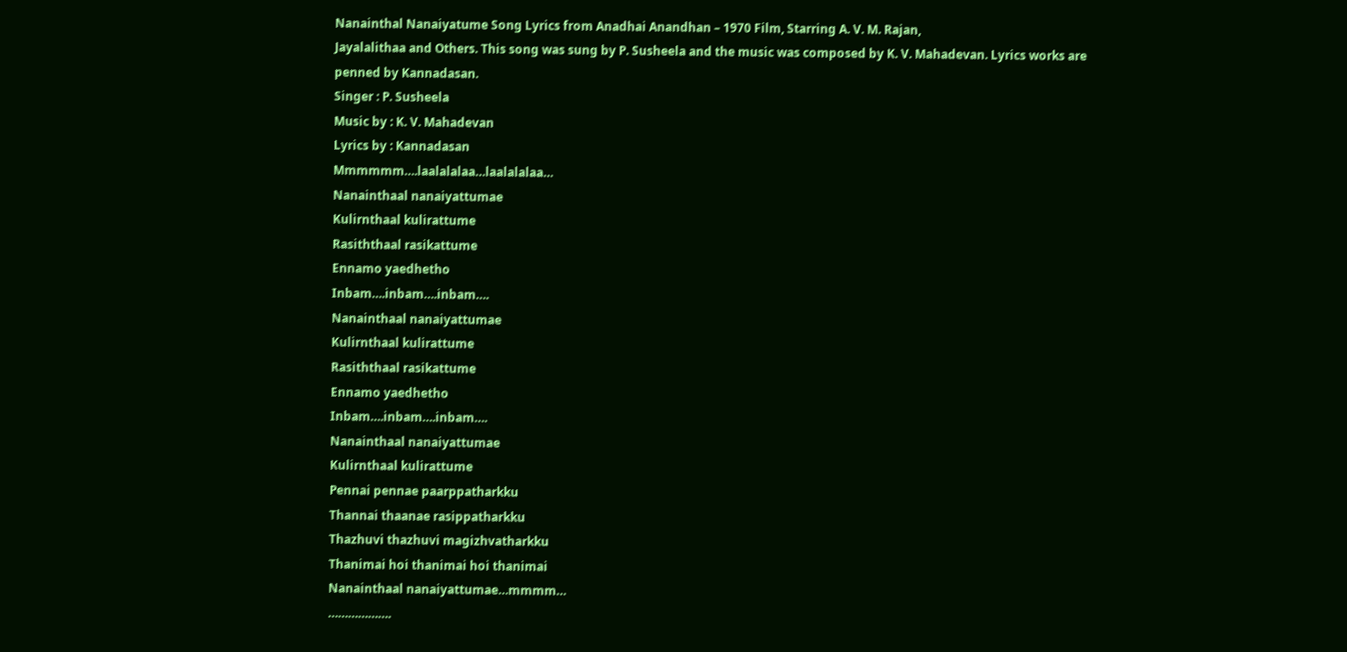Nanainthal Nanaiyatume Song Lyrics from Anadhai Anandhan – 1970 Film, Starring A. V. M. Rajan,
Jayalalithaa and Others. This song was sung by P. Susheela and the music was composed by K. V. Mahadevan. Lyrics works are penned by Kannadasan.
Singer : P. Susheela
Music by : K. V. Mahadevan
Lyrics by : Kannadasan
Mmmmmm….laalalalaa…laalalalaa…
Nanainthaal nanaiyattumae
Kulirnthaal kulirattume
Rasiththaal rasikattume
Ennamo yaedhetho
Inbam….inbam….inbam….
Nanainthaal nanaiyattumae
Kulirnthaal kulirattume
Rasiththaal rasikattume
Ennamo yaedhetho
Inbam….inbam….inbam….
Nanainthaal nanaiyattumae
Kulirnthaal kulirattume
Pennai pennae paarppatharkku
Thannai thaanae rasippatharkku
Thazhuvi thazhuvi magizhvatharkku
Thanimai hoi thanimai hoi thanimai
Nanainthaal nanaiyattumae…mmmm…
……………….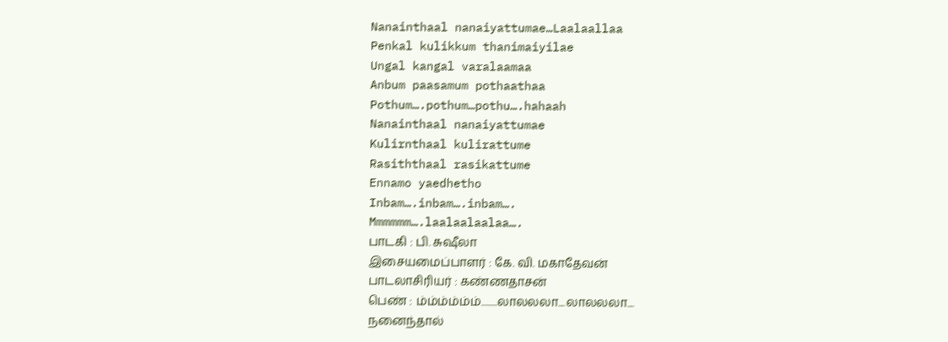Nanainthaal nanaiyattumae…Laalaallaa
Penkal kulikkum thanimaiyilae
Ungal kangal varalaamaa
Anbum paasamum pothaathaa
Pothum….pothum…pothu….hahaah
Nanainthaal nanaiyattumae
Kulirnthaal kulirattume
Rasiththaal rasikattume
Ennamo yaedhetho
Inbam….inbam….inbam….
Mmmmmm….laalaalaalaa….
பாடகி : பி. சுஷீலா
இசையமைப்பாளர் : கே. வி. மகாதேவன்
பாடலாசிரியர் : கண்ணதாசன்
பெண் : ம்ம்ம்ம்ம்ம்........லாலலலா....லாலலலா....
நனைந்தால்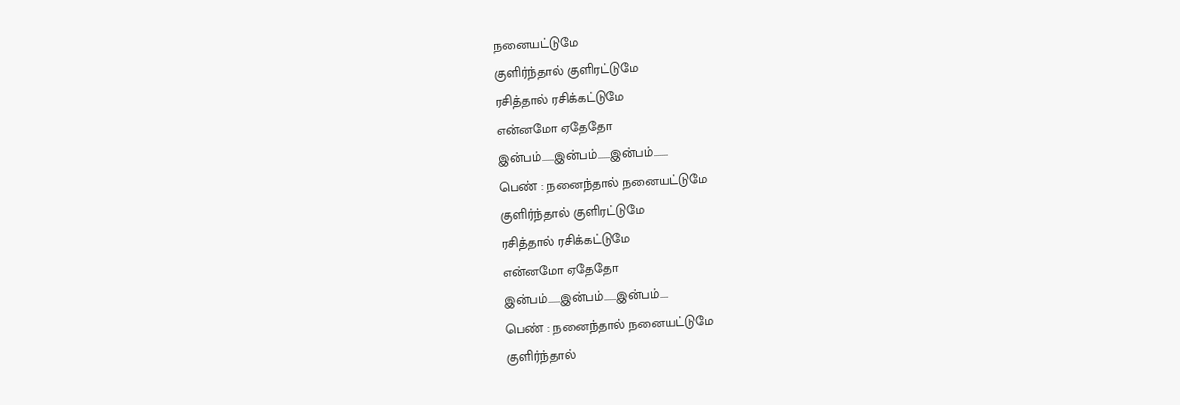நனையட்டுமே
குளிர்ந்தால் குளிரட்டுமே
ரசித்தால் ரசிக்கட்டுமே
என்னமோ ஏதேதோ
இன்பம்......இன்பம்......இன்பம்.......
பெண் : நனைந்தால் நனையட்டுமே
குளிர்ந்தால் குளிரட்டுமே
ரசித்தால் ரசிக்கட்டுமே
என்னமோ ஏதேதோ
இன்பம்......இன்பம்......இன்பம்....
பெண் : நனைந்தால் நனையட்டுமே
குளிர்ந்தால்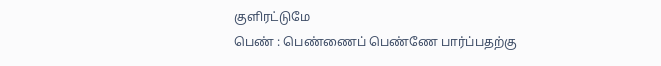குளிரட்டுமே
பெண் : பெண்ணைப் பெண்ணே பார்ப்பதற்கு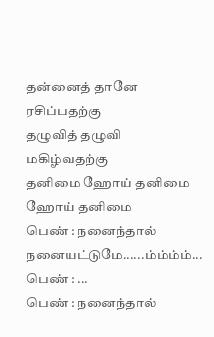தன்னைத் தானே ரசிப்பதற்கு
தழுவித் தழுவி மகிழ்வதற்கு
தனிமை ஹோய் தனிமை ஹோய் தனிமை
பெண் : நனைந்தால் நனையட்டுமே......ம்ம்ம்ம்...
பெண் : ...
பெண் : நனைந்தால்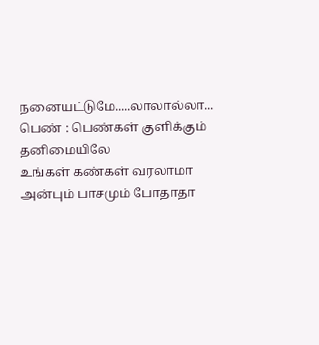நனையட்டுமே.....லாலால்லா...
பெண் : பெண்கள் குளிக்கும் தனிமையிலே
உங்கள் கண்கள் வரலாமா
அன்பும் பாசமும் போதாதா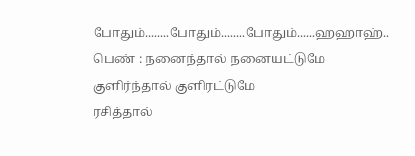போதும்........போதும்........போதும்......ஹஹாஹ்..
பெண் : நனைந்தால் நனையட்டுமே
குளிர்ந்தால் குளிரட்டுமே
ரசித்தால்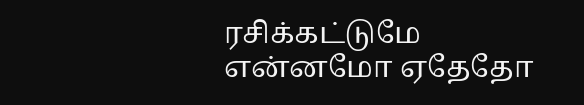ரசிக்கட்டுமே
என்னமோ ஏதேதோ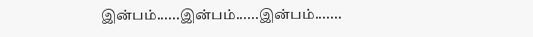இன்பம்......இன்பம்......இன்பம்.......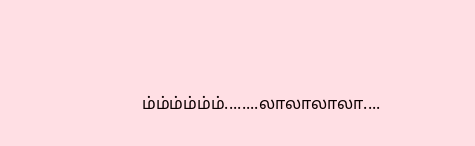ம்ம்ம்ம்ம்ம்........லாலாலாலா....